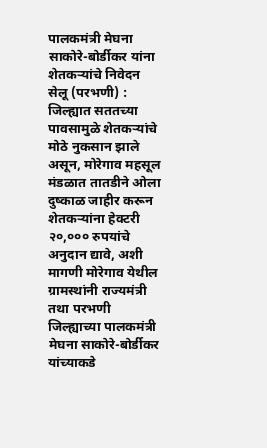पालकमंत्री मेघना साकोरे-बोर्डीकर यांना शेतकऱ्यांचे निवेदन
सेलू (परभणी) : जिल्ह्यात सततच्या पावसामुळे शेतकऱ्यांचे मोठे नुकसान झाले असून, मोरेगाव महसूल मंडळात तातडीने ओला दुष्काळ जाहीर करून शेतकऱ्यांना हेक्टरी २०,००० रुपयांचे अनुदान द्यावे, अशी मागणी मोरेगाव येथील ग्रामस्थांनी राज्यमंत्री तथा परभणी जिल्ह्याच्या पालकमंत्री मेघना साकोरे-बोर्डीकर यांच्याकडे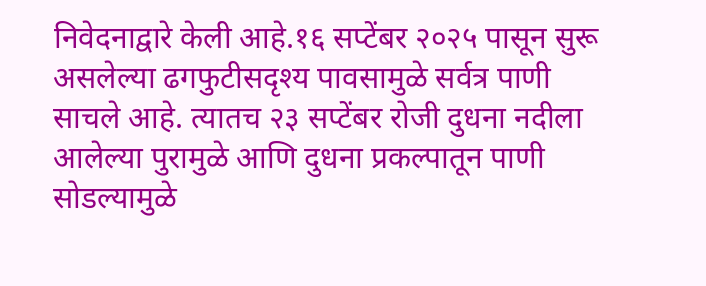निवेदनाद्वारे केली आहे.१६ सप्टेंबर २०२५ पासून सुरू असलेल्या ढगफुटीसदृश्य पावसामुळे सर्वत्र पाणी साचले आहे. त्यातच २३ सप्टेंबर रोजी दुधना नदीला आलेल्या पुरामुळे आणि दुधना प्रकल्पातून पाणी सोडल्यामुळे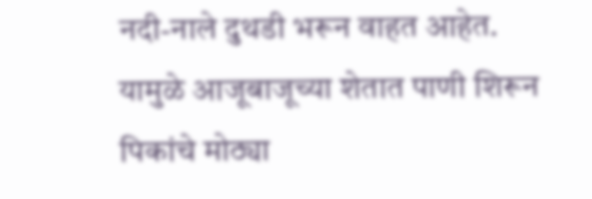नदी-नाले दुथडी भरून वाहत आहेत. यामुळे आजूबाजूच्या शेतात पाणी शिरून पिकांचे मोठ्या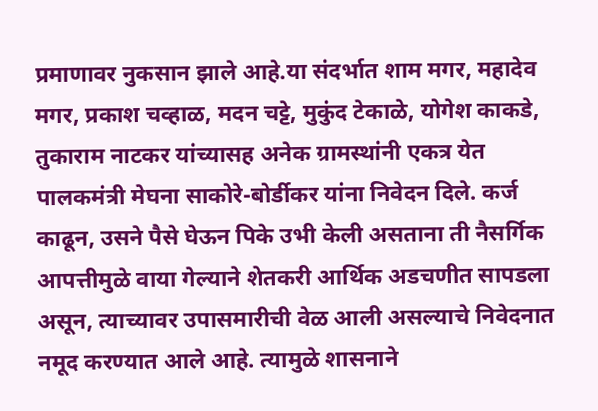प्रमाणावर नुकसान झाले आहे.या संदर्भात शाम मगर, महादेव मगर, प्रकाश चव्हाळ, मदन चट्टे, मुकुंद टेकाळे, योगेश काकडे, तुकाराम नाटकर यांच्यासह अनेक ग्रामस्थांनी एकत्र येत पालकमंत्री मेघना साकोरे-बोर्डीकर यांना निवेदन दिले. कर्ज काढून, उसने पैसे घेऊन पिके उभी केली असताना ती नैसर्गिक आपत्तीमुळे वाया गेल्याने शेतकरी आर्थिक अडचणीत सापडला असून, त्याच्यावर उपासमारीची वेळ आली असल्याचे निवेदनात नमूद करण्यात आले आहे. त्यामुळे शासनाने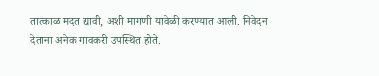तात्काळ मदत द्यावी, अशी मागणी यावेळी करण्यात आली. निवेदन देताना अनेक गावकरी उपस्थित होते.